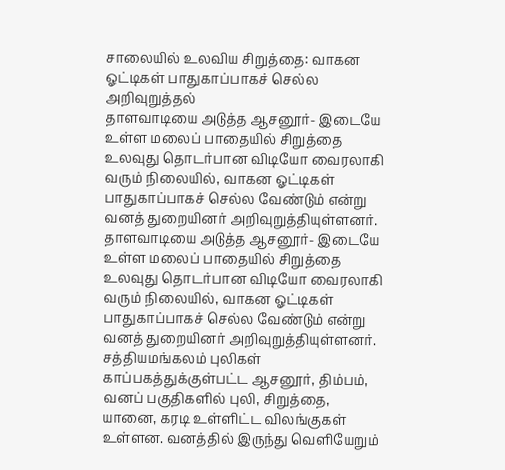சாலையில் உலவிய சிறுத்தை: வாகன ஓட்டிகள் பாதுகாப்பாகச் செல்ல அறிவுறுத்தல்
தாளவாடியை அடுத்த ஆசனூர்- இடையே உள்ள மலைப் பாதையில் சிறுத்தை உலவுது தொடர்பான விடியோ வைரலாகி வரும் நிலையில், வாகன ஓட்டிகள் பாதுகாப்பாகச் செல்ல வேண்டும் என்று வனத் துறையினர் அறிவுறுத்தியுள்ளனர்.
தாளவாடியை அடுத்த ஆசனூர்- இடையே உள்ள மலைப் பாதையில் சிறுத்தை உலவுது தொடர்பான விடியோ வைரலாகி வரும் நிலையில், வாகன ஓட்டிகள் பாதுகாப்பாகச் செல்ல வேண்டும் என்று வனத் துறையினர் அறிவுறுத்தியுள்ளனர்.
சத்தியமங்கலம் புலிகள் காப்பகத்துக்குள்பட்ட ஆசனூர், திம்பம், வனப் பகுதிகளில் புலி, சிறுத்தை, யானை, கரடி உள்ளிட்ட விலங்குகள் உள்ளன. வனத்தில் இருந்து வெளியேறும்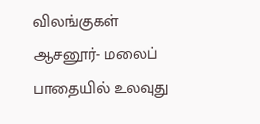விலங்குகள் ஆசனூர்- மலைப் பாதையில் உலவுது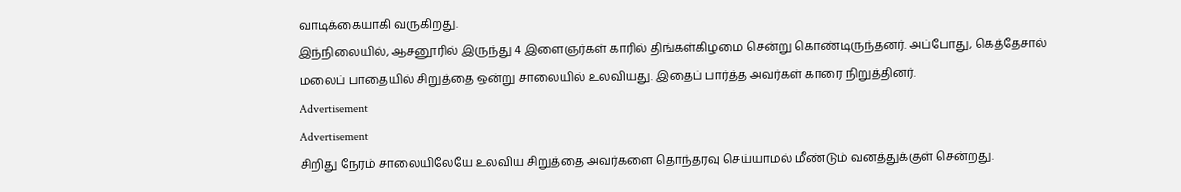வாடிக்கையாகி வருகிறது.
இந்நிலையில், ஆசனூரில் இருந்து 4 இளைஞர்கள் காரில் திங்கள்கிழமை சென்று கொண்டிருந்தனர். அப்போது, கெத்தேசால் மலைப் பாதையில் சிறுத்தை ஒன்று சாலையில் உலவியது. இதைப் பார்த்த அவர்கள் காரை நிறுத்தினர்.
Advertisement
Advertisement
சிறிது நேரம் சாலையிலேயே உலவிய சிறுத்தை அவர்களை தொந்தரவு செய்யாமல் மீண்டும் வனத்துக்குள் சென்றது.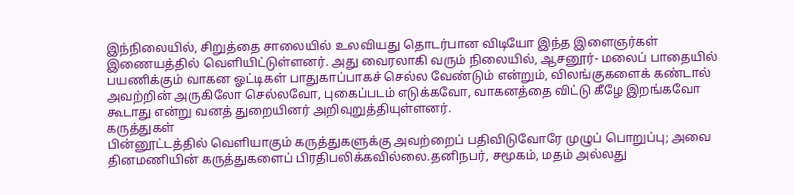இந்நிலையில், சிறுத்தை சாலையில் உலவியது தொடர்பான விடியோ இந்த இளைஞர்கள் இணையத்தில் வெளியிட்டுள்ளனர். அது வைரலாகி வரும் நிலையில், ஆசனூர்- மலைப் பாதையில் பயணிக்கும் வாகன ஓட்டிகள் பாதுகாப்பாகச் செல்ல வேண்டும் என்றும், விலங்குகளைக் கண்டால் அவற்றின் அருகிலோ செல்லவோ, புகைப்படம் எடுக்கவோ, வாகனத்தை விட்டு கீழே இறங்கவோ கூடாது என்று வனத் துறையினர் அறிவுறுத்தியுள்ளனர்.
கருத்துகள்
பின்னூட்டத்தில் வெளியாகும் கருத்துகளுக்கு அவற்றைப் பதிவிடுவோரே முழுப் பொறுப்பு; அவை தினமணியின் கருத்துகளைப் பிரதிபலிக்கவில்லை.தனிநபர், சமூகம், மதம் அல்லது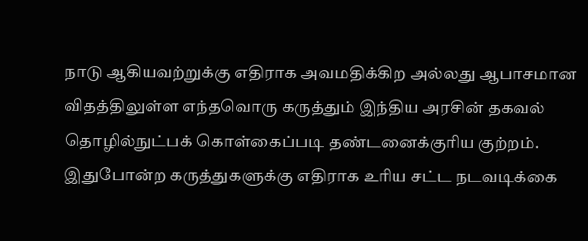நாடு ஆகியவற்றுக்கு எதிராக அவமதிக்கிற அல்லது ஆபாசமான விதத்திலுள்ள எந்தவொரு கருத்தும் இந்திய அரசின் தகவல் தொழில்நுட்பக் கொள்கைப்படி தண்டனைக்குரிய குற்றம். இதுபோன்ற கருத்துகளுக்கு எதிராக உரிய சட்ட நடவடிக்கை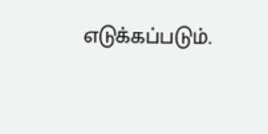எடுக்கப்படும்.